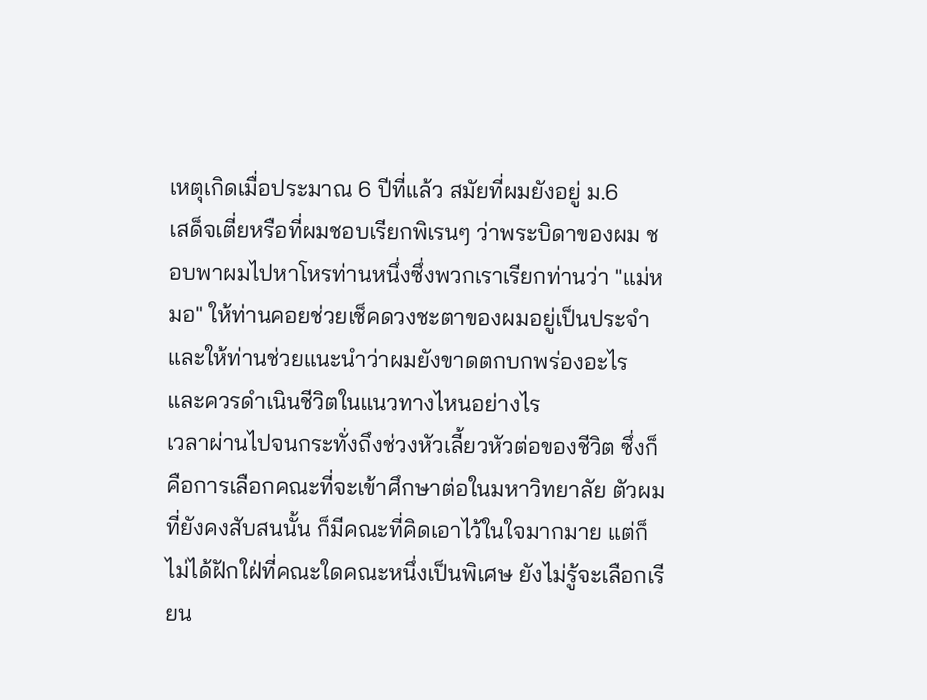เหตุเกิดเมื่อประมาณ 6 ปีที่แล้ว สมัยที่ผมยังอยู่ ม.6
เสด็จเตี่ยหรือที่ผมชอบเรียกพิเรนๆ ว่าพระบิดาของผม ชอบพาผมไปหาโหรท่านหนึ่งซึ่งพวกเราเรียกท่านว่า "แม่หมอ" ให้ท่านคอยช่วยเช็คดวงชะตาของผมอยู่เป็นประจำ และให้ท่านช่วยแนะนำว่าผมยังขาดตกบกพร่องอะไร และควรดำเนินชีวิตในแนวทางไหนอย่างไร
เวลาผ่านไปจนกระทั่งถึงช่วงหัวเลี้ยวหัวต่อของชีวิต ซึ่งก็คือการเลือกคณะที่จะเข้าศึกษาต่อในมหาวิทยาลัย ตัวผมที่ยังคงสับสนนั้น ก็มีคณะที่คิดเอาไว้ในใจมากมาย แต่ก็ไม่ได้ฝักใฝ่ที่คณะใดคณะหนึ่งเป็นพิเศษ ยังไม่รู้จะเลือกเรียน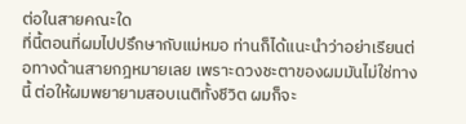ต่อในสายคณะใด
ที่นี้ตอนที่ผมไปปรึกษากับแม่หมอ ท่านก็ได้แนะนำว่าอย่าเรียนต่อทางด้านสายกฎหมายเลย เพราะดวงชะตาของผมมันไม่ใช่ทางนี้ ต่อให้ผมพยายามสอบเนติทั้งชีวิต ผมก็จะ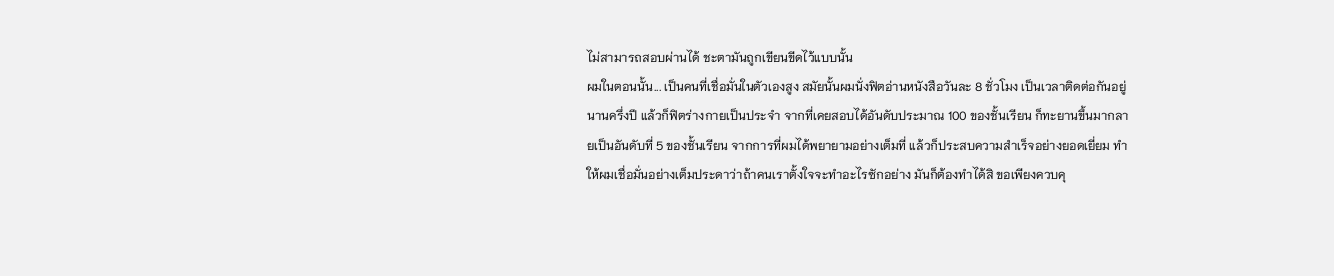ไม่สามารถสอบผ่านได้ ชะตามันถูกเขียนขีดไว้แบบนั้น
ผมในตอนนั้น... เป็นคนที่เชื่อมั่นในตัวเองสูง สมัยนั้นผมนั่งฟิตอ่านหนังสือวันละ 8 ชั่วโมง เป็นเวลาติดต่อกันอยู่นานครึ่งปี แล้วก็ฟิตร่างกายเป็นประจำ จากที่เคยสอบได้อันดับประมาณ 100 ของชั้นเรียน ก็ทะยานขึ้นมากลายเป็นอันดับที่ 5 ของชั้นเรียน จากการที่ผมได้พยายามอย่างเต็มที่ แล้วก็ประสบความสำเร็จอย่างยอดเยี่ยม ทำให้ผมเชื่อมั่นอย่างเต็มประดาว่าถ้าคนเราตั้งใจจะทำอะไรซักอย่าง มันก็ต้องทำได้สิ ขอเพียงควบคุ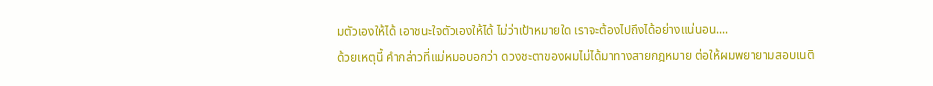มตัวเองให้ได้ เอาชนะใจตัวเองให้ได้ ไม่ว่าเป้าหมายใด เราจะต้องไปถึงได้อย่างแน่นอน....
ด้วยเหตุนี้ คำกล่าวที่แม่หมอบอกว่า ดวงชะตาของผมไม่ได้มาทางสายกฎหมาย ต่อให้ผมพยายามสอบเนติ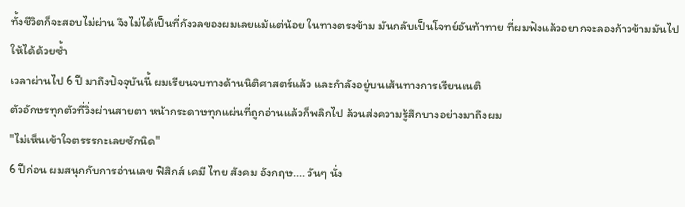ทั้งชีวิตก็จะสอบไม่ผ่าน จึงไม่ได้เป็นที่กังวลของผมเลยแม้แต่น้อย ในทางตรงข้าม มันกลับเป็นโจทย์อันท้าทาย ที่ผมฟังแล้วอยากจะลองก้าวข้ามมันไปให้ได้ด้วยซ้ำ
เวลาผ่านไป 6 ปี มาถึงปัจจุบันนี้ ผมเรียนจบทางด้านนิติศาสตร์แล้ว และกำลังอยู่บนเส้นทางการเรียนเนติ
ตัวอักษรทุกตัวที่วิ่งผ่านสายตา หน้ากระดาษทุกแผ่นที่ถูกอ่านแล้วก็พลิกไป ล้วนส่งความรู้สึกบางอย่างมาถึงผม
"ไม่เห็นเข้าใจตรรรกะเลยซักนิด"
6 ปีก่อน ผมสนุกกับการอ่านเลข ฟิสิกส์ เคมี ไทย สังคม อังกฤษ.... วันๆ นั่ง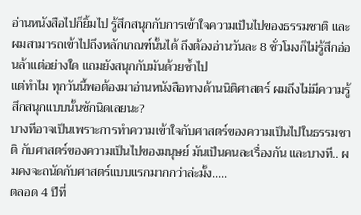อ่านหนังสือไปก็ยิ้มไป รู้สึกสนุกกับการเข้าใจความเป็นไปของธรรมชาติ และผมสามารถเข้าไปถึงหลักเกณฑ์นั้นได้ ถึงต้องอ่านวันละ 8 ชั่วโมงก็ไม่รู้สึกอ่อนล้าแต่อย่างใด แถมยังสนุกกับมันด้วยซ้ำไป
แต่ทำไม ทุกวันนี้พอต้องมาอ่านหนังสือทางด้านนิติศาสตร์ ผมถึงไม่มีความรู้สึกสนุกแบบนั้นซักนิดเลยนะ?
บางทีอาจเป็นเพราะการทำความเข้าใจกับศาสตร์ของความเป็นไปในธรรมชาติ กับศาสตร์ของความเป็นไปของมนุษย์ มันเป็นคนละเรื่องกัน และบางที.. ผมคงจะถนัดกับศาสตร์แบบแรกมากกว่าล่ะมั้ง.....
ตลอด 4 ปีที่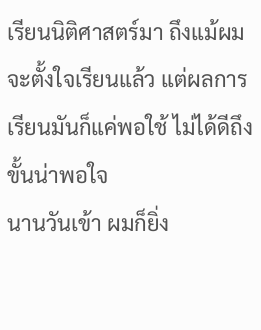เรียนนิติศาสตร์มา ถึงแม้ผมจะตั้งใจเรียนแล้ว แต่ผลการเรียนมันก็แค่พอใช้ ไม่ได้ดีถึงขั้นน่าพอใจ
นานวันเข้า ผมก็ยิ่ง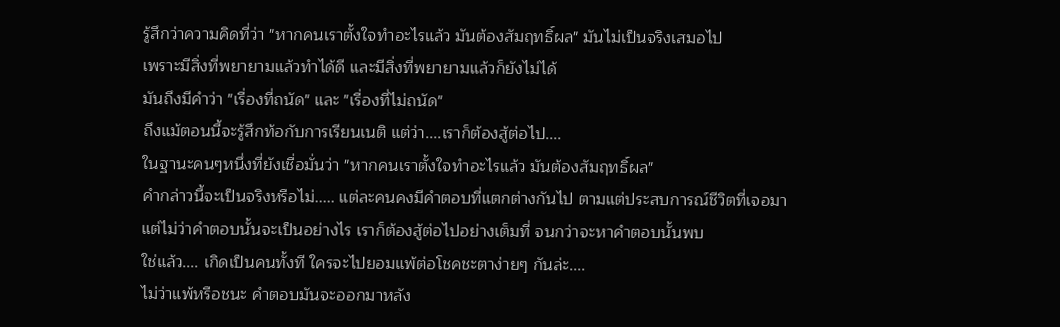รู้สึกว่าความคิดที่ว่า "หากคนเราตั้งใจทำอะไรแล้ว มันต้องสัมฤทธิ์ผล" มันไม่เป็นจริงเสมอไป
เพราะมีสิ่งที่พยายามแล้วทำได้ดี และมีสิ่งที่พยายามแล้วก็ยังไม่ได้
มันถึงมีคำว่า "เรื่องที่ถนัด" และ "เรื่องที่ไม่ถนัด"
ถึงแม้ตอนนี้จะรู้สึกท้อกับการเรียนเนติ แต่ว่า....เราก็ต้องสู้ต่อไป....
ในฐานะคนๆหนึ่งที่ยังเชื่อมั่นว่า "หากคนเราตั้งใจทำอะไรแล้ว มันต้องสัมฤทธิ์ผล"
คำกล่าวนี้จะเป็นจริงหรือไม่..... แต่ละคนคงมีคำตอบที่แตกต่างกันไป ตามแต่ประสบการณ์ชีวิตที่เจอมา
แต่ไม่ว่าคำตอบนั้นจะเป็นอย่างไร เราก็ต้องสู้ต่อไปอย่างเต็มที่ จนกว่าจะหาคำตอบนั้นพบ
ใช่แล้ว.... เกิดเป็นคนทั้งที ใครจะไปยอมแพ้ต่อโชคชะตาง่ายๆ กันล่ะ....
ไม่ว่าแพ้หรือชนะ คำตอบมันจะออกมาหลัง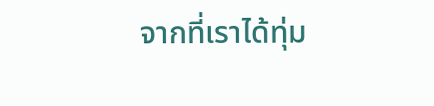จากที่เราได้ทุ่ม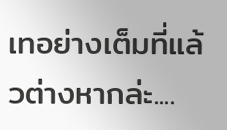เทอย่างเต็มที่แล้วต่างหากล่ะ....